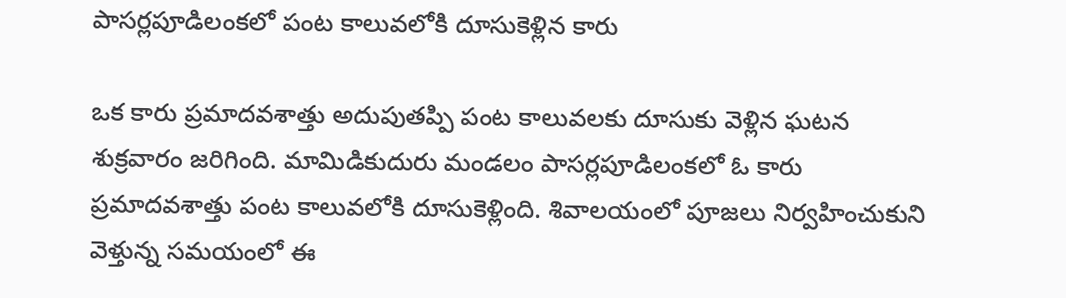పాసర్లపూడిలంకలో పంట కాలువలోకి దూసుకెళ్లిన కారు

ఒక కారు ప్రమాదవశాత్తు అదుపుతప్పి పంట కాలువలకు దూసుకు వెళ్లిన ఘటన శుక్రవారం జరిగింది. మామిడికుదురు మండలం పాసర్లపూడిలంకలో ఓ కారు ప్రమాదవశాత్తు పంట కాలువలోకి దూసుకెళ్లింది. శివాలయంలో పూజలు నిర్వహించుకుని వెళ్తున్న సమయంలో ఈ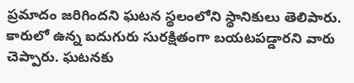ప్రమాదం జరిగిందని ఘటన స్థలంలోని స్థానికులు తెలిపారు. కారులో ఉన్న ఐదుగురు సురక్షితంగా బయటపడ్డారని వారు చెప్పారు. ఘటనకు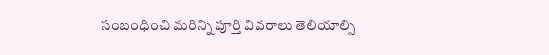సంబంధించి మరిన్ని పూర్తి వివరాలు తెలియాల్సి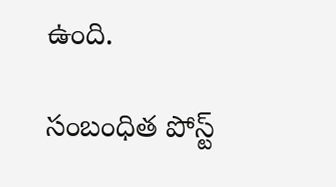ఉంది.

సంబంధిత పోస్ట్